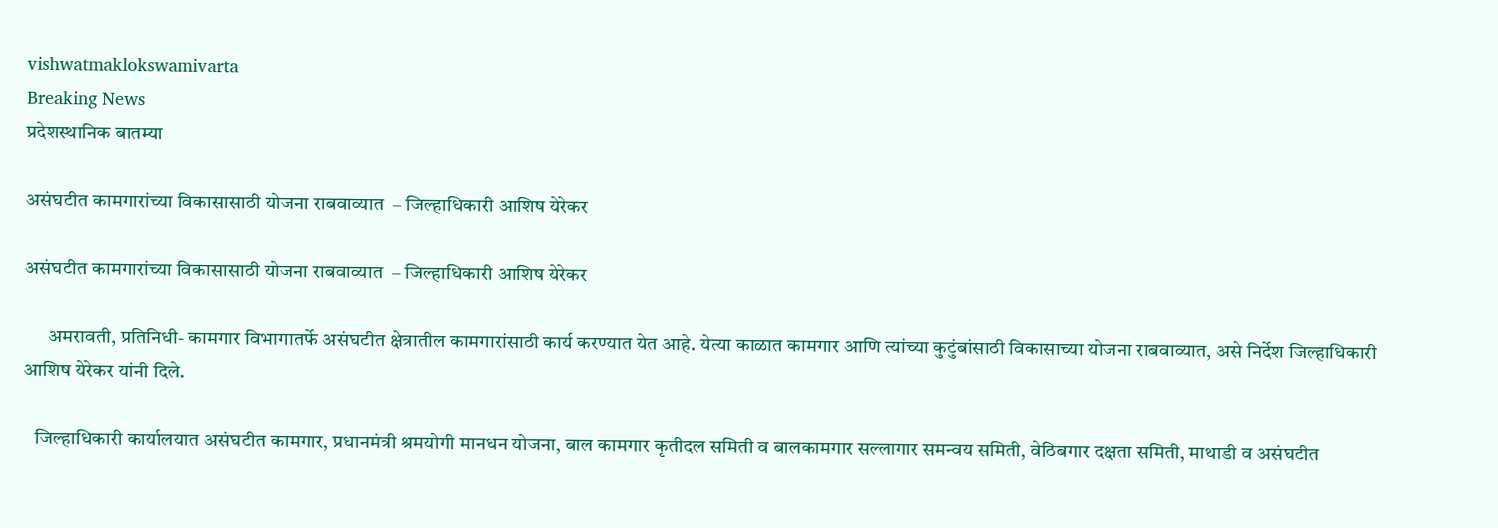vishwatmaklokswamivarta
Breaking News
प्रदेशस्थानिक बातम्या

असंघटीत कामगारांच्या विकासासाठी योजना राबवाव्यात  – जिल्हाधिकारी आशिष येरेकर

असंघटीत कामगारांच्या विकासासाठी योजना राबवाव्यात  – जिल्हाधिकारी आशिष येरेकर

      अमरावती, प्रतिनिधी- कामगार विभागातर्फे असंघटीत क्षेत्रातील कामगारांसाठी कार्य करण्यात येत आहे. येत्या काळात कामगार आणि त्यांच्या कुटुंबांसाठी विकासाच्या योजना राबवाव्यात, असे निर्देश जिल्हाधिकारी आशिष येरेकर यांनी दिले.

   जिल्हाधिकारी कार्यालयात असंघटीत कामगार, प्रधानमंत्री श्रमयोगी मानधन योजना, बाल कामगार कृतीदल समिती व बालकामगार सल्‍लागार समन्‍वय समिती, वेठिबगार दक्षता समिती, माथाडी व असंघटीत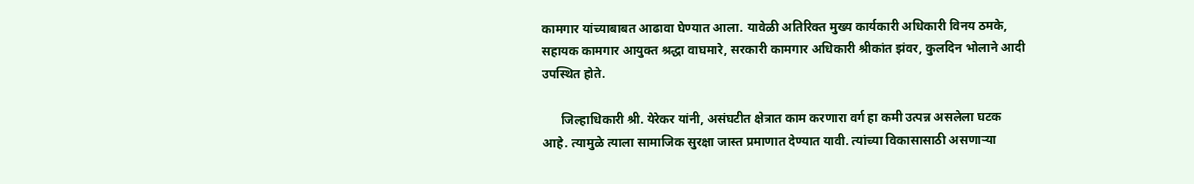कामगार यांच्याबाबत आढावा घेण्यात आला. यावेळी अतिरिक्त मुख्य कार्यकारी अधिकारी विनय ठमके, सहायक कामगार आयुक्त श्रद्धा वाघमारे, सरकारी कामगार अधिकारी श्रीकांत झंवर, कुलदिन भोलाने आदी उपस्थित होते.

      जिल्हाधिकारी श्री. येरेकर यांनी, असंघटीत क्षेत्रात काम करणारा वर्ग हा कमी उत्पन्न असलेला घटक आहे. त्यामुळे त्याला सामाजिक सुरक्षा जास्त प्रमाणात देण्यात यावी. त्यांच्या विकासासाठी असणाऱ्या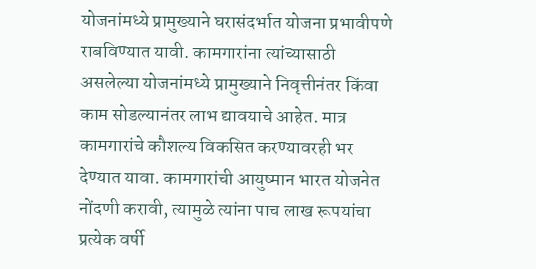योजनांमध्ये प्रामुख्याने घरासंदर्भात योजना प्रभावीपणे राबविण्यात यावी. कामगारांना त्यांच्यासाठी असलेल्या योजनांमध्ये प्रामुख्याने निवृत्तीनंतर किंवा काम सोडल्यानंतर लाभ द्यावयाचे आहेत. मात्र कामगारांचे कौशल्य विकसित करण्यावरही भर देण्यात यावा. कामगारांची आयुष्मान भारत योजनेत नोंदणी करावी, त्यामुळे त्यांना पाच लाख रूपयांचा प्रत्येक वर्षी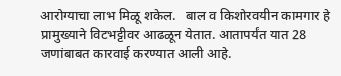आरोग्याचा लाभ मिळू शकेल.   बाल व किशोरवयीन कामगार हे प्रामुख्याने विटभट्टीवर आढळून येतात. आतापर्यंत यात 28 जणांबाबत कारवाई करण्यात आली आहे.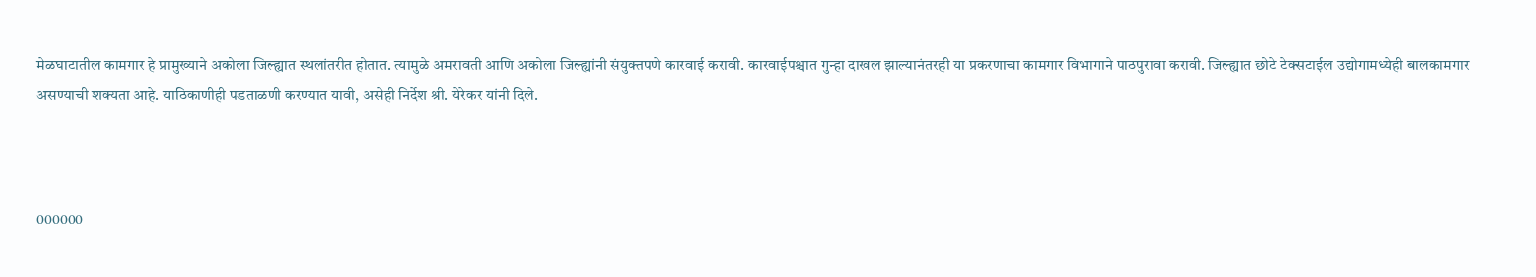मेळघाटातील कामगार हे प्रामुख्याने अकोला जिल्ह्यात स्थलांतरीत होतात. त्यामुळे अमरावती आणि अकोला जिल्ह्यांनी संयुक्तपणे कारवाई करावी. कारवाईपश्चात गुन्हा दाखल झाल्यानंतरही या प्रकरणाचा कामगार विभागाने पाठपुरावा करावी. जिल्ह्यात छोटे टेक्सटाईल उद्योगामध्येही बालकामगार असण्याची शक्यता आहे. याठिकाणीही पडताळणी करण्यात यावी, असेही निर्देश श्री. येरेकर यांनी दिले.



000000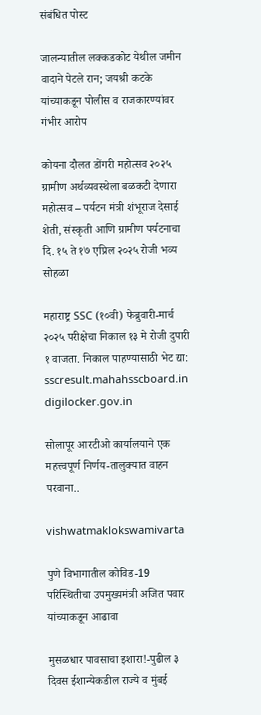संबंधित पोस्ट

जालन्यातील लक्कडकोट येथील जमीन वादाने पेटले रान; जयश्री कटके यांच्याकडून पोलीस व राजकारण्यांवर गंभीर आरोप

कोयना दौलत डोंगरी महोत्सव २०२५ ग्रामीण अर्थव्यवस्थेला बळकटी देणारा महोत्सव – पर्यटन मंत्री शंभूराज देसाई शेती, संस्कृती आणि ग्रामीण पर्यटनाचा दि. १५ ते १७ एप्रिल २०२५ रोजी भव्य सोहळा

महाराष्ट्र SSC (१०वी) फेब्रुवारी-मार्च २०२५ परीक्षेचा निकाल १३ मे रोजी दुपारी १ वाजता. निकाल पाहण्यासाठी भेट द्या: sscresult.mahahsscboard.in digilocker.gov.in

सोलापूर आरटीओ कार्यालयाने एक महत्त्वपूर्ण निर्णय-तालुक्यात वाहन परवाना..

vishwatmaklokswamivarta

पुणे विभागातील कोविड-19 परिस्थितीचा उपमुख्यमंत्री अजित पवार यांच्याकडून आढावा

मुसळधार पावसाचा इशारा!-पुढील ३ दिवस ईशान्येकडील राज्ये व मुंबई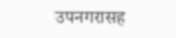उपनगरासह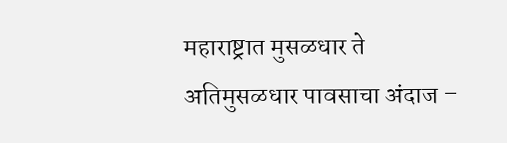महाराष्ट्रात मुसळधार ते अतिमुसळधार पावसाचा अंदाज –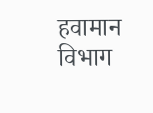हवामान विभाग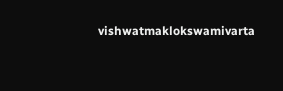vishwatmaklokswamivarta